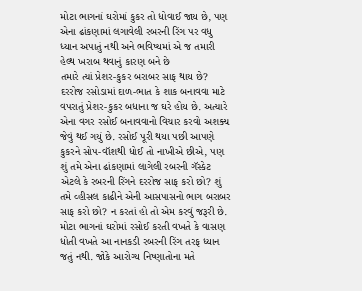મોટા ભાગનાં ઘરોમાં કુકર તો ધોવાઈ જાય છે, પણ એના ઢાંકણામાં લગાવેલી રબરની રિંગ પર વધુ ધ્યાન અપાતું નથી અને ભવિષ્યમાં એ જ તમારી હેલ્થ ખરાબ થવાનું કારણ બને છે
તમારે ત્યાં પ્રેશર-કુકર બરાબર સાફ થાય છે?
દરરોજ રસોડામાં દાળ-ભાત કે શાક બનાવવા માટે વપરાતું પ્રેશર-કુકર બધાના જ ઘરે હોય છે. અત્યારે એના વગર રસોઈ બનાવવાનો વિચાર કરવો અશક્ય જેવું થઈ ગયું છે. રસોઈ પૂરી થયા પછી આપણે કુકરને સોપ-વૉશથી ધોઈ તો નાખીએ છીએ, પણ શું તમે એના ઢાંકણામાં લાગેલી રબરની ગૅસ્કેટ એટલે કે રબરની રિંગને દરરોજ સાફ કરો છો? શું તમે વ્હીસલ કાઢીને એની આસપાસનો ભાગ બરાબર સાફ કરો છો? ન કરતાં હો તો એમ કરવું જરૂરી છે. મોટા ભાગનાં ઘરોમાં રસોઈ કરતી વખતે કે વાસણ ધોતી વખતે આ નાનકડી રબરની રિંગ તરફ ધ્યાન જતું નથી. જોકે આરોગ્ય નિષ્ણાતોના મતે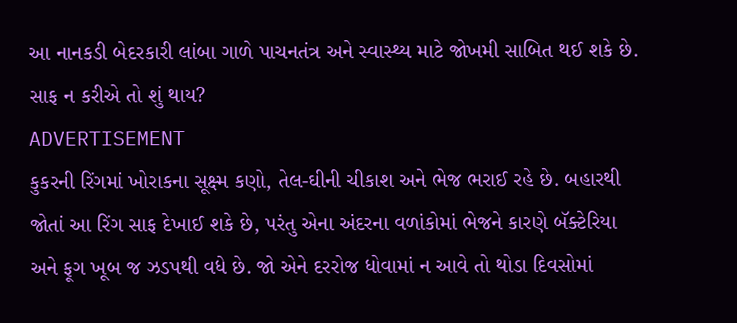આ નાનકડી બેદરકારી લાંબા ગાળે પાચનતંત્ર અને સ્વાસ્થ્ય માટે જોખમી સાબિત થઈ શકે છે.
સાફ ન કરીએ તો શું થાય?
ADVERTISEMENT
કુકરની રિંગમાં ખોરાકના સૂક્ષ્મ કણો, તેલ-ઘીની ચીકાશ અને ભેજ ભરાઈ રહે છે. બહારથી જોતાં આ રિંગ સાફ દેખાઈ શકે છે, પરંતુ એના અંદરના વળાંકોમાં ભેજને કારણે બૅક્ટેરિયા અને ફૂગ ખૂબ જ ઝડપથી વધે છે. જો એને દરરોજ ધોવામાં ન આવે તો થોડા દિવસોમાં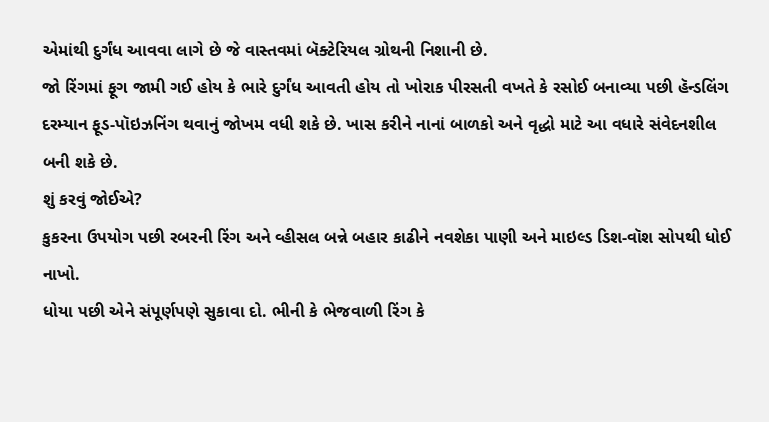એમાંથી દુર્ગંધ આવવા લાગે છે જે વાસ્તવમાં બૅક્ટેરિયલ ગ્રોથની નિશાની છે.
જો રિંગમાં ફૂગ જામી ગઈ હોય કે ભારે દુર્ગંધ આવતી હોય તો ખોરાક પીરસતી વખતે કે રસોઈ બનાવ્યા પછી હૅન્ડલિંગ દરમ્યાન ફૂડ-પૉઇઝનિંગ થવાનું જોખમ વધી શકે છે. ખાસ કરીને નાનાં બાળકો અને વૃદ્ધો માટે આ વધારે સંવેદનશીલ બની શકે છે.
શું કરવું જોઈએ?
કુકરના ઉપયોગ પછી રબરની રિંગ અને વ્હીસલ બન્ને બહાર કાઢીને નવશેકા પાણી અને માઇલ્ડ ડિશ-વૉશ સોપથી ધોઈ નાખો.
ધોયા પછી એને સંપૂર્ણપણે સુકાવા દો. ભીની કે ભેજવાળી રિંગ કે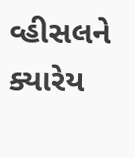વ્હીસલને ક્યારેય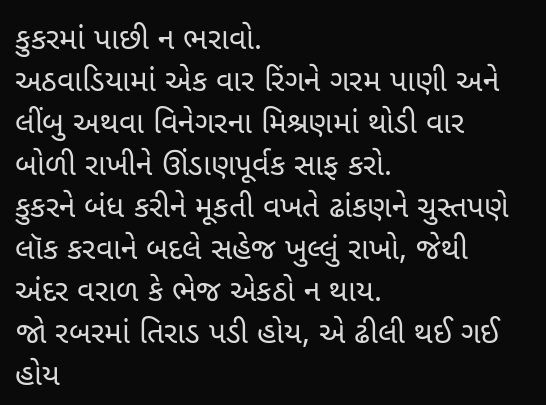કુકરમાં પાછી ન ભરાવો.
અઠવાડિયામાં એક વાર રિંગને ગરમ પાણી અને લીંબુ અથવા વિનેગરના મિશ્રણમાં થોડી વાર બોળી રાખીને ઊંડાણપૂર્વક સાફ કરો.
કુકરને બંધ કરીને મૂકતી વખતે ઢાંકણને ચુસ્તપણે લૉક કરવાને બદલે સહેજ ખુલ્લું રાખો, જેથી અંદર વરાળ કે ભેજ એકઠો ન થાય.
જો રબરમાં તિરાડ પડી હોય, એ ઢીલી થઈ ગઈ હોય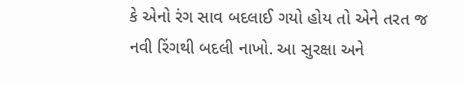કે એનો રંગ સાવ બદલાઈ ગયો હોય તો એને તરત જ નવી રિંગથી બદલી નાખો. આ સુરક્ષા અને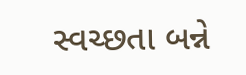સ્વચ્છતા બન્ને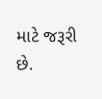માટે જરૂરી છે.